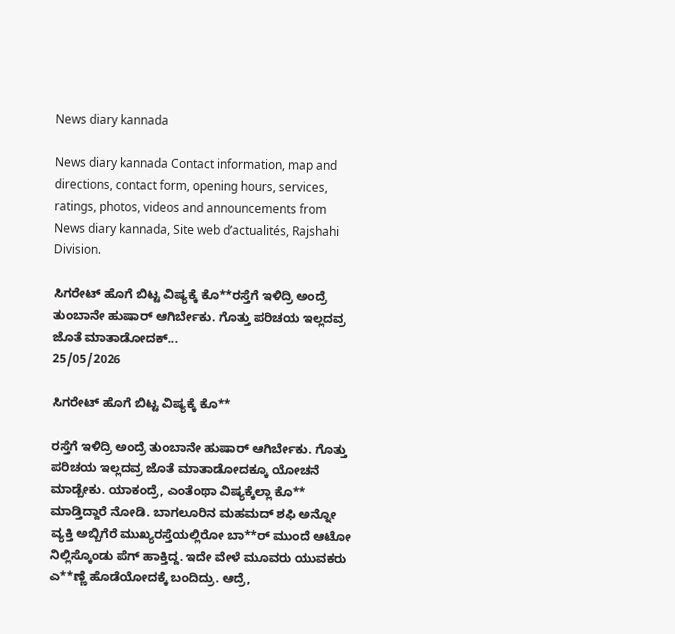News diary kannada

News diary kannada Contact information, map and directions, contact form, opening hours, services, ratings, photos, videos and announcements from News diary kannada, Site web d’actualités, Rajshahi Division.

ಸಿಗರೇಟ್‌ ಹೊಗೆ ಬಿಟ್ಟ ವಿಷ್ಯಕ್ಕೆ ಕೊ**ರಸ್ತೆಗೆ ಇಳಿದ್ರಿ ಅಂದ್ರೆ ತುಂಬಾನೇ ಹುಷಾರ್‌ ಆಗಿರ್ಬೇಕು. ಗೊತ್ತು ಪರಿಚಯ ಇಲ್ಲದವ್ರ ಜೊತೆ ಮಾತಾಡೋದಕ್...
25/05/2026

ಸಿಗರೇಟ್‌ ಹೊಗೆ ಬಿಟ್ಟ ವಿಷ್ಯಕ್ಕೆ ಕೊ**

ರಸ್ತೆಗೆ ಇಳಿದ್ರಿ ಅಂದ್ರೆ ತುಂಬಾನೇ ಹುಷಾರ್‌ ಆಗಿರ್ಬೇಕು. ಗೊತ್ತು ಪರಿಚಯ ಇಲ್ಲದವ್ರ ಜೊತೆ ಮಾತಾಡೋದಕ್ಕೂ ಯೋಚನೆ ಮಾಡ್ಬೇಕು. ಯಾಕಂದ್ರೆ, ಎಂತೆಂಥಾ ವಿಷ್ಯಕ್ಕೆಲ್ಲಾ ಕೊ** ಮಾಡ್ತಿದ್ದಾರೆ ನೋಡಿ. ಬಾಗಲೂರಿನ ಮಹಮದ್ ಶಫಿ ಅನ್ನೋ ವ್ಯಕ್ತಿ ಅಬ್ಬಿಗೆರೆ ಮುಖ್ಯರಸ್ತೆಯಲ್ಲಿರೋ ಬಾ**ರ್ ಮುಂದೆ ಆಟೋ ನಿಲ್ಲಿಸ್ಕೊಂಡು ಪೆಗ್ ಹಾಕ್ತಿದ್ದ. ಇದೇ ವೇಳೆ ಮೂವರು ಯುವಕರು ಎ**ಣ್ಣೆ ಹೊಡೆಯೋದಕ್ಕೆ ಬಂದಿದ್ರು. ಆದ್ರೆ,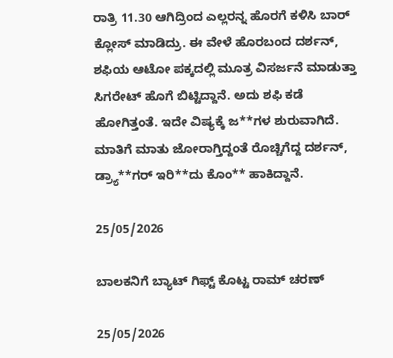ರಾತ್ರಿ 11.30 ಆಗಿದ್ರಿಂದ ಎಲ್ಲರನ್ನ ಹೊರಗೆ ಕಳಿಸಿ ಬಾರ್ ಕ್ಲೋಸ್ ಮಾಡಿದ್ರು. ಈ ವೇಳೆ ಹೊರಬಂದ ದರ್ಶನ್, ಶಫಿಯ ಆಟೋ ಪಕ್ಕದಲ್ಲಿ ಮೂತ್ರ ವಿಸರ್ಜನೆ ಮಾಡುತ್ತಾ ಸಿಗರೇಟ್ ಹೊಗೆ ಬಿಟ್ಟಿದ್ದಾನೆ. ಅದು ಶಫಿ ಕಡೆ ಹೋಗಿತ್ತಂತೆ. ಇದೇ ವಿಷ್ಯಕ್ಕೆ ಜ**ಗಳ ಶುರುವಾಗಿದೆ. ಮಾತಿಗೆ ಮಾತು ಜೋರಾಗ್ತಿದ್ದಂತೆ ರೊಚ್ಚಿಗೆದ್ದ ದರ್ಶನ್, ಡ್ರ್ಯಾ**ಗರ್ ಇರಿ**ದು ಕೊಂ** ಹಾಕಿದ್ದಾನೆ.

25/05/2026

ಬಾಲಕನಿಗೆ ಬ್ಯಾಟ್ ಗಿಫ್ಟ್ ಕೊಟ್ಟ ರಾಮ್ ಚರಣ್

25/05/2026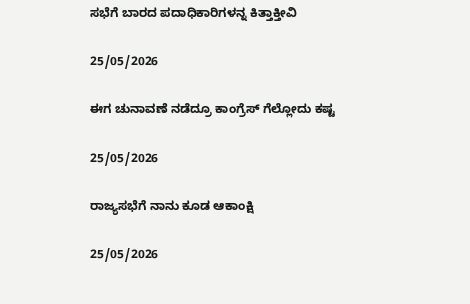ಸಭೆಗೆ ಬಾರದ ಪದಾಧಿಕಾರಿಗಳನ್ನ ಕಿತ್ತಾಕ್ತೀವಿ

25/05/2026

ಈಗ ಚುನಾವಣೆ ನಡೆದ್ರೂ ಕಾಂಗ್ರೆಸ್‌ ಗೆಲ್ಲೋದು ಕಷ್ಟ

25/05/2026

ರಾಜ್ಯಸಭೆಗೆ ನಾನು ಕೂಡ ಆಕಾಂಕ್ಷಿ

25/05/2026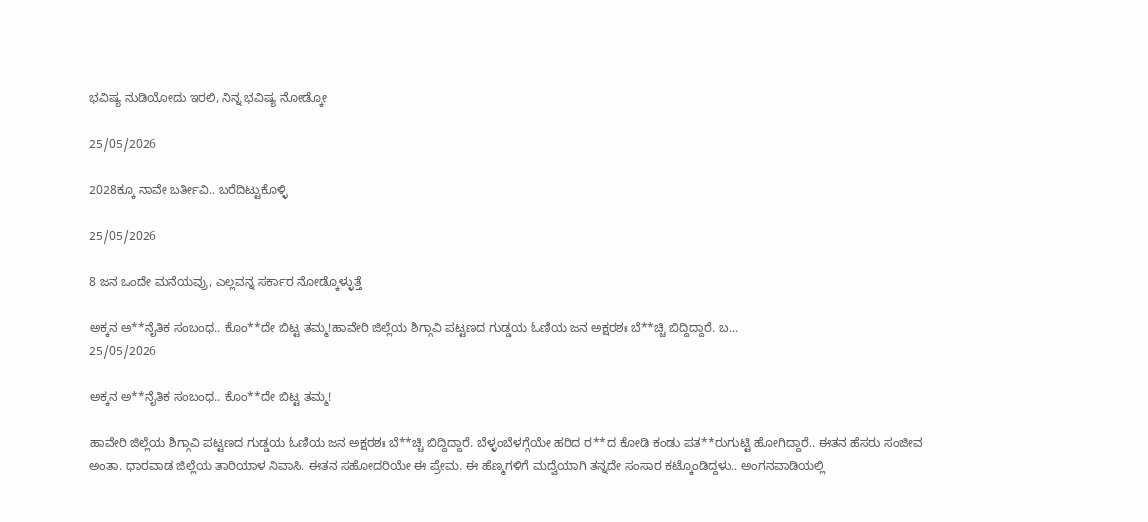ಭವಿಷ್ಯ ನುಡಿಯೋದು ಇರಲಿ, ನಿನ್ನ ಭವಿಷ್ಯ ನೋಡ್ಕೋ

25/05/2026

2028ಕ್ಕೂ ನಾವೇ ಬರ್ತೀವಿ.. ಬರೆದಿಟ್ಟುಕೊಳ್ಳಿ

25/05/2026

8 ಜನ ಒಂದೇ ಮನೆಯವ್ರು, ಎಲ್ಲವನ್ನ ಸರ್ಕಾರ ನೋಡ್ಕೊಳ್ಳುತ್ತೆ

ಅಕ್ಕನ ಅ**ನೈತಿಕ ಸಂಬಂಧ.. ಕೊಂ**ದೇ ಬಿಟ್ಟ ತಮ್ಮ!ಹಾವೇರಿ ಜಿಲ್ಲೆಯ ಶಿಗ್ಗಾವಿ ಪಟ್ಟಣದ ಗುಡ್ಡಯ ಓಣಿಯ ಜನ ಅಕ್ಷರಶಃ ಬೆ**ಚ್ಚಿ ಬಿದ್ದಿದ್ದಾರೆ. ಬ...
25/05/2026

ಅಕ್ಕನ ಅ**ನೈತಿಕ ಸಂಬಂಧ.. ಕೊಂ**ದೇ ಬಿಟ್ಟ ತಮ್ಮ!

ಹಾವೇರಿ ಜಿಲ್ಲೆಯ ಶಿಗ್ಗಾವಿ ಪಟ್ಟಣದ ಗುಡ್ಡಯ ಓಣಿಯ ಜನ ಅಕ್ಷರಶಃ ಬೆ**ಚ್ಚಿ ಬಿದ್ದಿದ್ದಾರೆ. ಬೆಳ್ಳಂಬೆಳಗ್ಗೆಯೇ ಹರಿದ ರ**ದ ಕೋಡಿ ಕಂಡು ಪತ**ರುಗುಟ್ಟಿ ಹೋಗಿದ್ದಾರೆ.. ಈತನ ಹೆಸರು ಸಂಜೀವ ಅಂತಾ. ಧಾರವಾಡ ಜಿಲ್ಲೆಯ ತಾರಿಯಾಳ ನಿವಾಸಿ. ಈತನ ಸಹೋದರಿಯೇ ಈ ಪ್ರೇಮ. ಈ ಹೆಣ್ಮಗಳಿಗೆ ಮದ್ವೆಯಾಗಿ ತನ್ನದೇ ಸಂಸಾರ ಕಟ್ಕೊಂಡಿದ್ದಳು.. ಅಂಗನವಾಡಿಯಲ್ಲಿ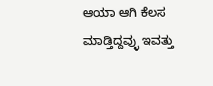ಆಯಾ ಆಗಿ ಕೆಲಸ ಮಾಡ್ತಿದ್ದವ್ಳು ಇವತ್ತು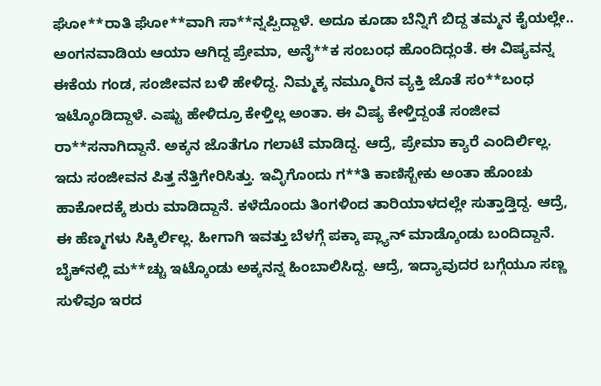ಘೋ**ರಾತಿ ಘೋ**ವಾಗಿ ಸಾ**ನ್ನಪ್ಪಿದ್ದಾಳೆ. ಅದೂ ಕೂಡಾ ಬೆನ್ನಿಗೆ ಬಿದ್ದ ತಮ್ಮನ ಕೈಯಲ್ಲೇ.. ಅಂಗನವಾಡಿಯ ಆಯಾ ಆಗಿದ್ದ ಪ್ರೇಮಾ, ಅನೈ**ಕ ಸಂಬಂಧ ಹೊಂದಿದ್ಲಂತೆ. ಈ ವಿಷ್ಯವನ್ನ ಈಕೆಯ ಗಂಡ, ಸಂಜೀವನ ಬಳಿ ಹೇಳಿದ್ದ. ನಿಮ್ಮಕ್ಕ ನಮ್ಮೂರಿನ ವ್ಯಕ್ತಿ ಜೊತೆ ಸಂ**ಬಂಧ ಇಟ್ಕೊಂಡಿದ್ದಾಳೆ. ಎಷ್ಟು ಹೇಳಿದ್ರೂ ಕೇಳ್ತಿಲ್ಲ ಅಂತಾ. ಈ ವಿಷ್ಯ ಕೇಳ್ತಿದ್ದಂತೆ ಸಂಜೀವ ರಾ**ಸನಾಗಿದ್ದಾನೆ. ಅಕ್ಕನ ಜೊತೆಗೂ ಗಲಾಟೆ ಮಾಡಿದ್ದ. ಆದ್ರೆ, ಪ್ರೇಮಾ ಕ್ಯಾರೆ ಎಂದಿರ್ಲಿಲ್ಲ. ಇದು ಸಂಜೀವನ ಪಿತ್ತ ನೆತ್ತಿಗೇರಿಸಿತ್ತು. ಇವ್ಳಿಗೊಂದು ಗ**ತಿ ಕಾಣಿಸ್ಬೇಕು ಅಂತಾ ಹೊಂಚು ಹಾಕೋದಕ್ಕೆ ಶುರು ಮಾಡಿದ್ದಾನೆ. ಕಳೆದೊಂದು ತಿಂಗಳಿಂದ ತಾರಿಯಾಳದಲ್ಲೇ ಸುತ್ತಾಡ್ತಿದ್ದ. ಆದ್ರೆ, ಈ ಹೆಣ್ಮಗಳು ಸಿಕ್ಕಿರ್ಲಿಲ್ಲ. ಹೀಗಾಗಿ ಇವತ್ತು ಬೆಳಗ್ಗೆ ಪಕ್ಕಾ ಪ್ಲ್ಯಾನ್‌ ಮಾಡ್ಕೊಂಡು ಬಂದಿದ್ದಾನೆ. ಬೈಕ್‌ನಲ್ಲಿ ಮ**ಚ್ಚು ಇಟ್ಕೊಂಡು ಅಕ್ಕನನ್ನ ಹಿಂಬಾಲಿಸಿದ್ದ. ಆದ್ರೆ, ಇದ್ಯಾವುದರ ಬಗ್ಗೆಯೂ ಸಣ್ಣ ಸುಳಿವೂ ಇರದ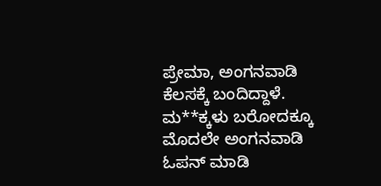ಪ್ರೇಮಾ, ಅಂಗನವಾಡಿ ಕೆಲಸಕ್ಕೆ ಬಂದಿದ್ದಾಳೆ. ಮ**ಕ್ಕಳು ಬರೋದಕ್ಕೂ ಮೊದಲೇ ಅಂಗನವಾಡಿ ಓಪನ್‌ ಮಾಡಿ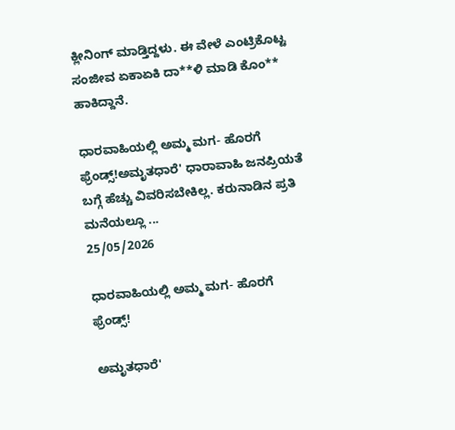ಕ್ಲೀನಿಂಗ್‌ ಮಾಡ್ತಿದ್ದಳು. ಈ ವೇಳೆ ಎಂಟ್ರಿಕೊಟ್ಟ ಸಂಜೀವ ಏಕಾಏಕಿ ದಾ**ಳಿ ಮಾಡಿ ಕೊಂ** ಹಾಕಿದ್ದಾನೆ.

ಧಾರವಾಹಿಯಲ್ಲಿ ಅಮ್ಮ ಮಗ- ಹೊರಗೆ ಫ್ರೆಂಡ್ಸ್‌!ಅಮೃತಧಾರೆ' ಧಾರಾವಾಹಿ ಜನಪ್ರಿಯತೆ ಬಗ್ಗೆ ಹೆಚ್ಚು ವಿವರಿಸಬೇಕಿಲ್ಲ. ಕರುನಾಡಿನ ಪ್ರತಿ ಮನೆಯಲ್ಲೂ ...
25/05/2026

ಧಾರವಾಹಿಯಲ್ಲಿ ಅಮ್ಮ ಮಗ- ಹೊರಗೆ ಫ್ರೆಂಡ್ಸ್‌!

ಅಮೃತಧಾರೆ'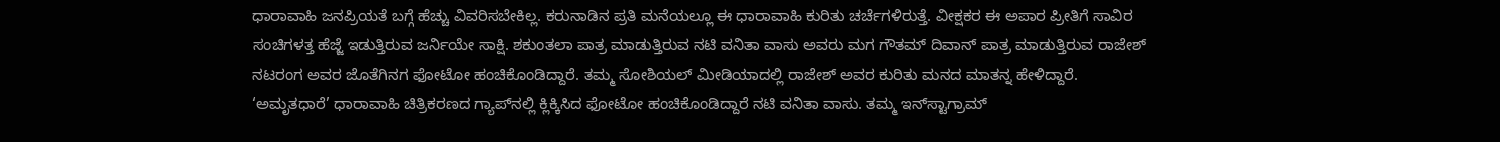ಧಾರಾವಾಹಿ ಜನಪ್ರಿಯತೆ ಬಗ್ಗೆ ಹೆಚ್ಚು ವಿವರಿಸಬೇಕಿಲ್ಲ. ಕರುನಾಡಿನ ಪ್ರತಿ ಮನೆಯಲ್ಲೂ ಈ ಧಾರಾವಾಹಿ ಕುರಿತು ಚರ್ಚೆಗಳಿರುತ್ತೆ. ವೀಕ್ಷಕರ ಈ ಅಪಾರ ಪ್ರೀತಿಗೆ ಸಾವಿರ ಸಂಚಿಗಳತ್ತ ಹೆಜ್ಜೆ ಇಡುತ್ತಿರುವ ಜರ್ನಿಯೇ ಸಾಕ್ಷಿ. ಶಕುಂತಲಾ ಪಾತ್ರ ಮಾಡುತ್ತಿರುವ ನಟಿ ವನಿತಾ ವಾಸು ಅವರು ಮಗ ಗೌತಮ್‌ ದಿವಾನ್‌ ಪಾತ್ರ ಮಾಡುತ್ತಿರುವ ರಾಜೇಶ್‌ ನಟರಂಗ ಅವರ ಜೊತೆಗಿನಗ ಫೋಟೋ ಹಂಚಿಕೊಂಡಿದ್ದಾರೆ. ತಮ್ಮ ಸೋಶಿಯಲ್‌ ಮೀಡಿಯಾದಲ್ಲಿ ರಾಜೇಶ್‌ ಅವರ ಕುರಿತು ಮನದ ಮಾತನ್ನ ಹೇಳಿದ್ದಾರೆ. ‘ಅಮೃತಧಾರೆ’ ಧಾರಾವಾಹಿ ಚಿತ್ರಿಕರಣದ ಗ್ಯಾಪ್‌ನಲ್ಲಿ ಕ್ಲಿಕ್ಕಿಸಿದ ಫೋಟೋ ಹಂಚಿಕೊಂಡಿದ್ದಾರೆ ನಟಿ ವನಿತಾ ವಾಸು. ತಮ್ಮ ಇನ್‌ಸ್ಟಾಗ್ರಾಮ್‌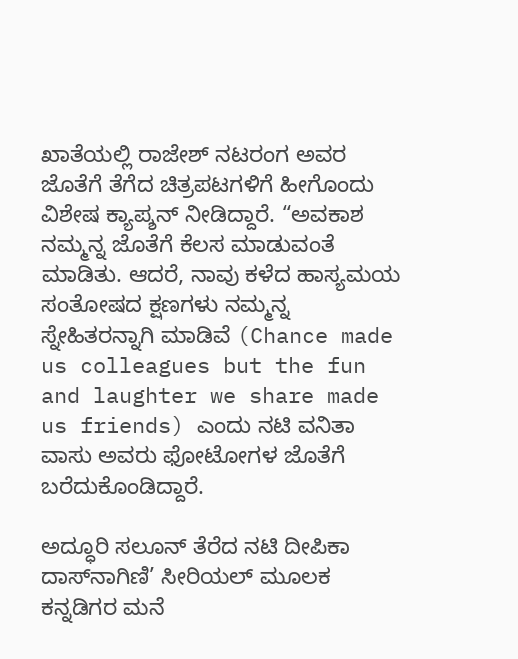ಖಾತೆಯಲ್ಲಿ ರಾಜೇಶ್‌ ನಟರಂಗ ಅವರ ಜೊತೆಗೆ ತೆಗೆದ ಚಿತ್ರಪಟಗಳಿಗೆ ಹೀಗೊಂದು ವಿಶೇಷ ಕ್ಯಾಪ್ಶನ್‌ ನೀಡಿದ್ದಾರೆ. “ಅವಕಾಶ ನಮ್ಮನ್ನ ಜೊತೆಗೆ ಕೆಲಸ ಮಾಡುವಂತೆ ಮಾಡಿತು. ಆದರೆ, ನಾವು ಕಳೆದ ಹಾಸ್ಯಮಯ ಸಂತೋಷದ ಕ್ಷಣಗಳು ನಮ್ಮನ್ನ ಸ್ನೇಹಿತರನ್ನಾಗಿ ಮಾಡಿವೆ (Chance made us colleagues but the fun and laughter we share made us friends) ಎಂದು ನಟಿ ವನಿತಾ ವಾಸು ಅವರು ಫೋಟೋಗಳ ಜೊತೆಗೆ ಬರೆದುಕೊಂಡಿದ್ದಾರೆ.

ಅದ್ಧೂರಿ ಸಲೂನ್‌ ತೆರೆದ ನಟಿ ದೀಪಿಕಾ ದಾಸ್‌ನಾಗಿಣಿ’ ಸೀರಿಯಲ್‌ ಮೂಲಕ ಕನ್ನಡಿಗರ ಮನೆ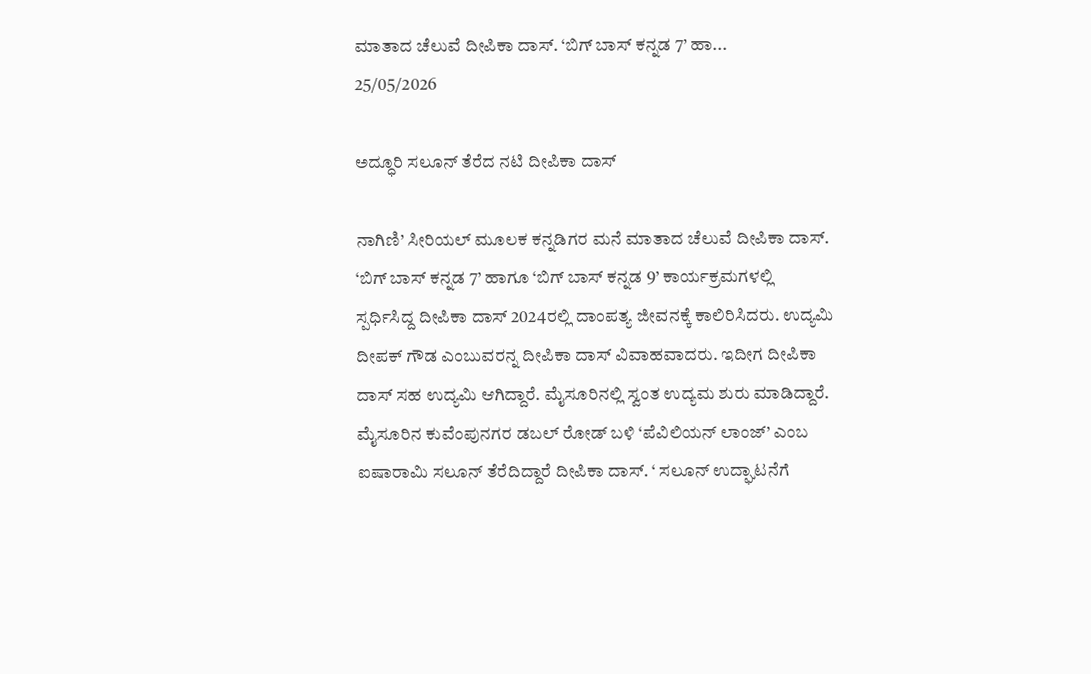ಮಾತಾದ ಚೆಲುವೆ ದೀಪಿಕಾ ದಾಸ್. ‘ಬಿಗ್ ಬಾಸ್ ಕನ್ನಡ 7’ ಹಾ...
25/05/2026

ಅದ್ಧೂರಿ ಸಲೂನ್‌ ತೆರೆದ ನಟಿ ದೀಪಿಕಾ ದಾಸ್‌

ನಾಗಿಣಿ’ ಸೀರಿಯಲ್‌ ಮೂಲಕ ಕನ್ನಡಿಗರ ಮನೆ ಮಾತಾದ ಚೆಲುವೆ ದೀಪಿಕಾ ದಾಸ್. ‘ಬಿಗ್ ಬಾಸ್ ಕನ್ನಡ 7’ ಹಾಗೂ ‘ಬಿಗ್ ಬಾಸ್ ಕನ್ನಡ 9’ ಕಾರ್ಯಕ್ರಮಗಳಲ್ಲಿ ಸ್ಪರ್ಧಿಸಿದ್ದ ದೀಪಿಕಾ ದಾಸ್‌ 2024ರಲ್ಲಿ ದಾಂಪತ್ಯ ಜೀವನಕ್ಕೆ ಕಾಲಿರಿಸಿದರು. ಉದ್ಯಮಿ ದೀಪಕ್ ಗೌಡ ಎಂಬುವರನ್ನ ದೀಪಿಕಾ ದಾಸ್ ವಿವಾಹವಾದರು. ಇದೀಗ ದೀಪಿಕಾ ದಾಸ್‌ ಸಹ ಉದ್ಯಮಿ ಆಗಿದ್ದಾರೆ. ಮೈಸೂರಿನಲ್ಲಿ ಸ್ವಂತ ಉದ್ಯಮ ಶುರು ಮಾಡಿದ್ದಾರೆ. ಮೈಸೂರಿನ ಕುವೆಂಪುನಗರ ಡಬಲ್ ರೋಡ್ ಬಳಿ ‘ಪೆವಿಲಿಯನ್ ಲಾಂಜ್’ ಎಂಬ ಐಷಾರಾಮಿ ಸಲೂನ್‌ ತೆರೆದಿದ್ದಾರೆ ದೀಪಿಕಾ ದಾಸ್‌. ‘ ಸಲೂನ್ ಉದ್ಘಾಟನೆಗೆ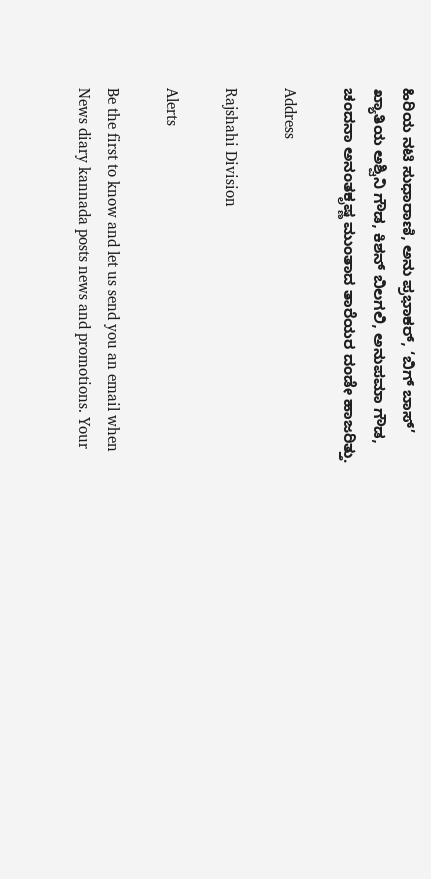ಹಿರಿಯ ನಟಿ ಸುಧಾರಾಣಿ, ಅನು ಪ್ರಭಾಕರ್, ‘ಬಿಗ್ ಬಾಸ್’ ಖ್ಯಾತಿಯ ಅಶ್ವಿನಿ ಗೌಡ, ಕಿಶನ್ ಬಿಲಗಲಿ, ಅನುಪಮಾ ಗೌಡ, ಚಂದನಾ ಅನಂತಕೃಷ್ಣ ಮುಂತಾದ ತಾರೆಯರ ದಂಡೇ ಹಾಜರಿತ್ತು.

Address

Rajshahi Division

Alerts

Be the first to know and let us send you an email when News diary kannada posts news and promotions. Your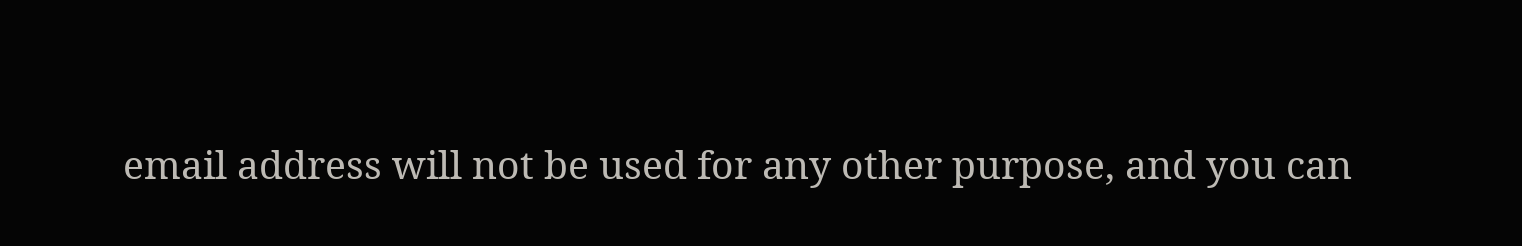email address will not be used for any other purpose, and you can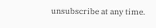unsubscribe at any time.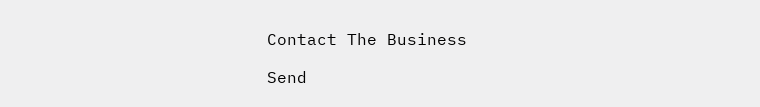Contact The Business

Send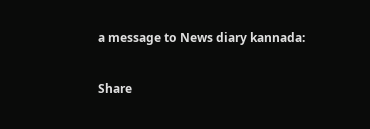a message to News diary kannada:

Share